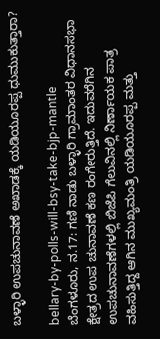ಬಳ್ಳಾರಿ ಉಪಚುನಾವಣೆ ಅಖಾಡಕ್ಕೆ ಯಡಿಯೂರಪ್ಪ ಧುಮುಕುತ್ತಾರಾ?

bellary-by-polls-will-bsy-take-bjp-mantle
ಬೆಂಗಳೂರು, ನ.17: ಗಣಿ ನಾಡು ಬಳ್ಳಾರಿ ಗ್ರಾಮಾಂತರ ವಿಧಾನಸಭಾ ಕ್ಷೇತ್ರದ ಉಪ ಚುನಾವಣೆ ಕಣ ರಂಗೇರುತ್ತಿದೆ. ಇದುವರೆಗಿನ ಉಪಚುನಾವಣೆಗಳಲ್ಲಿ ಬಿಜೆಪಿ ಗೆಲುವಿನಲ್ಲಿ ನಿರ್ಣಾಯಕ ಪಾತ್ರ ವಹಿಸುತ್ತಿದ್ದ ಆಗಿನ ಮುಖ್ಯಮಂತ್ರಿ ಯಡಿಯೂರಪ್ಪ ಮತ್ತು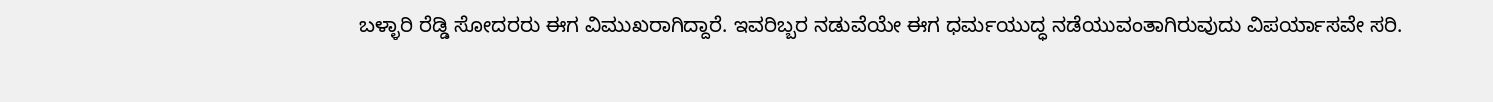ಬಳ್ಳಾರಿ ರೆಡ್ಡಿ ಸೋದರರು ಈಗ ವಿಮುಖರಾಗಿದ್ದಾರೆ. ಇವರಿಬ್ಬರ ನಡುವೆಯೇ ಈಗ ಧರ್ಮಯುದ್ಧ ನಡೆಯುವಂತಾಗಿರುವುದು ವಿಪರ್ಯಾಸವೇ ಸರಿ.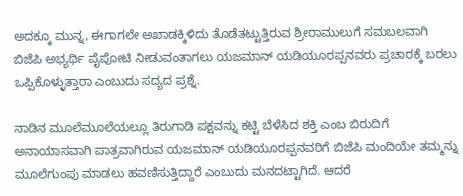ಅದಕ್ಕೂ ಮುನ್ನ, ಈಗಾಗಲೇ ಅಖಾಡಕ್ಕಿಳಿದು ತೊಡೆತಟ್ಟುತ್ತಿರುವ ಶ್ರೀರಾಮುಲುಗೆ ಸಮಬಲವಾಗಿ ಬಿಜೆಪಿ ಅಭ್ಯರ್ಥಿ ಪೈಪೋಟಿ ನೀಡುವಂತಾಗಲು ಯಜಮಾನ್ ಯಡಿಯೂರಪ್ಪನವರು ಪ್ರಚಾರಕ್ಕೆ ಬರಲು ಒಪ್ಪಿಕೊಳ್ಳುತ್ತಾರಾ ಎಂಬುದು ಸದ್ಯದ ಪ್ರಶ್ನೆ.

ನಾಡಿನ ಮೂಲೆಮೂಲೆಯಲ್ಲೂ ತಿರುಗಾಡಿ ಪಕ್ಷವನ್ನು ಕಟ್ಟಿ ಬೆಳೆಸಿದ ಶಕ್ತಿ ಎಂಬ ಬಿರುದಿಗೆ ಅನಾಯಾಸವಾಗಿ ಪಾತ್ರವಾಗಿರುವ ಯಜಮಾನ್ ಯಡಿಯೂರಪ್ಪನವರಿಗೆ ಬಿಜೆಪಿ ಮಂದಿಯೇ ತಮ್ಮನ್ನು ಮೂಲೆಗುಂಪು ಮಾಡಲು ಹವಣಿಸುತ್ತಿದ್ದಾರೆ ಎಂಬುದು ಮನದಟ್ಟಾಗಿದೆ. ಆದರೆ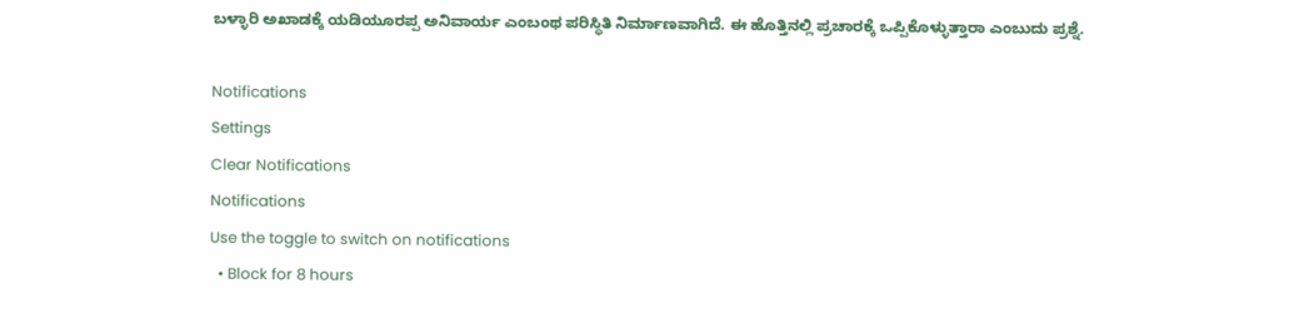ಬಳ್ಳಾರಿ ಅಖಾಡಕ್ಕೆ ಯಡಿಯೂರಪ್ಪ ಅನಿವಾರ್ಯ ಎಂಬಂಥ ಪರಿಸ್ಥಿತಿ ನಿರ್ಮಾಣವಾಗಿದೆ. ಈ ಹೊತ್ತಿನಲ್ಲಿ ಪ್ರಚಾರಕ್ಕೆ ಒಪ್ಪಿಕೊಳ್ಳುತ್ತಾರಾ ಎಂಬುದು ಪ್ರಶ್ನೆ.

Notifications
Settings
Clear Notifications
Notifications
Use the toggle to switch on notifications
  • Block for 8 hours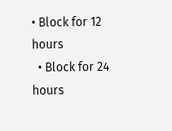• Block for 12 hours
  • Block for 24 hours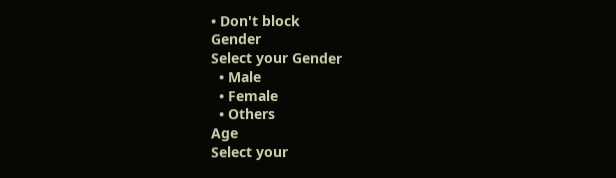• Don't block
Gender
Select your Gender
  • Male
  • Female
  • Others
Age
Select your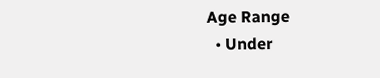Age Range
  • Under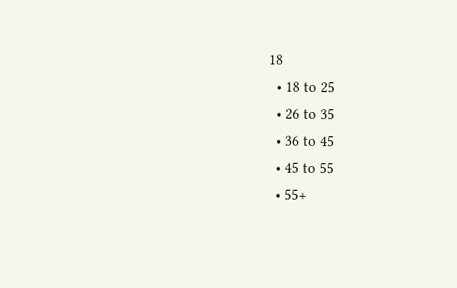18
  • 18 to 25
  • 26 to 35
  • 36 to 45
  • 45 to 55
  • 55+